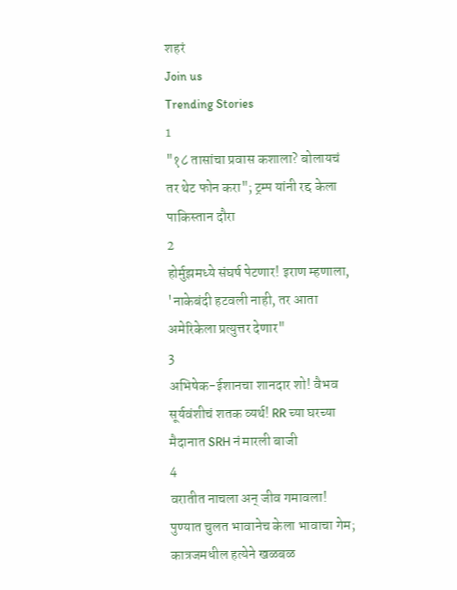शहरं
Join us
Trending Stories
1
"१८ तासांचा प्रवास कशाला? बोलायचं तर थेट फोन करा"; ट्रम्प यांनी रद्द केला पाकिस्तान दौरा
2
होर्मुझमध्ये संघर्ष पेटणार! इराण म्हणाला, 'नाकेबंदी हटवली नाही, तर आता अमेरिकेला प्रत्युत्तर देणार"
3
अभिषेक-ईशानचा शानदार शो! वैभव सूर्यवंशीचं शतक व्यर्थ! RR च्या घरच्या मैदानात SRH नं मारली बाजी
4
वरातीत नाचला अन् जीव गमावला! पुण्यात चुलत भावानेच केला भावाचा गेम; कात्रजमधील हत्येने खळबळ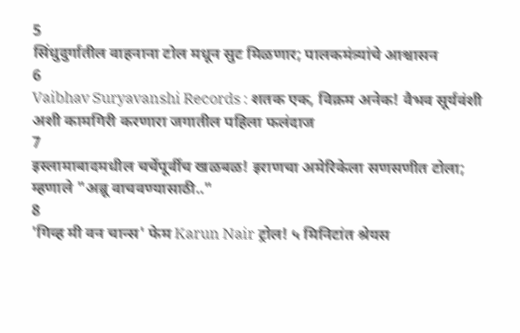5
सिंधुदुर्गातील वाहनाना टोल मधून सुट मिळणार; पालकमंत्र्यांचे आश्वासन
6
Vaibhav Suryavanshi Records : शतक एक, विक्रम अनेक! वैभव सूर्यवंशी अशी कामगिरी करणारा जगातील पहिला फलंदाज
7
इस्लामाबादमधील चर्चेपूर्वीच खळबळ! इराणचा अमेरिकेला सणसणीत टोला; म्हणाले "अब्रू वाचवण्यासाठी.."
8
'गिव्ह मी वन चान्स' फेम Karun Nair ट्रोल! ५ मिनिटांत श्रेयस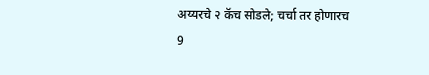अय्यरचे २ कॅच सोडले; चर्चा तर होणारच
9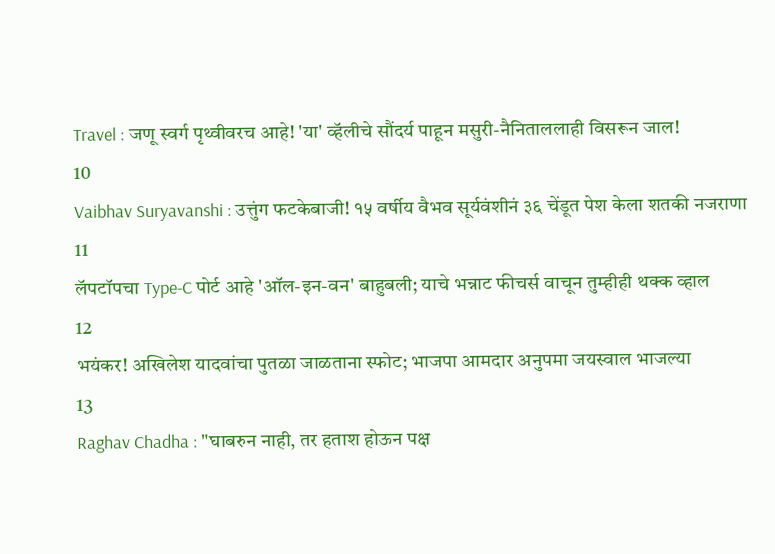Travel : जणू स्वर्ग पृथ्वीवरच आहे! 'या' व्हॅलीचे सौंदर्य पाहून मसुरी-नैनिताललाही विसरून जाल!
10
Vaibhav Suryavanshi : उत्तुंग फटकेबाजी! १५ वर्षीय वैभव सूर्यवंशीनं ३६ चेंडूत पेश केला शतकी नजराणा
11
लॅपटॉपचा Type-C पोर्ट आहे 'ऑल-इन-वन' बाहुबली; याचे भन्नाट फीचर्स वाचून तुम्हीही थक्क व्हाल
12
भयंकर! अखिलेश यादवांचा पुतळा जाळताना स्फोट; भाजपा आमदार अनुपमा जयस्वाल भाजल्या
13
Raghav Chadha : "घाबरुन नाही, तर हताश होऊन पक्ष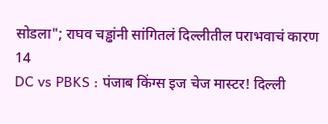सोडला"; राघव चड्ढांनी सांगितलं दिल्लीतील पराभवाचं कारण
14
DC vs PBKS : पंजाब किंग्स इज चेज मास्टर! दिल्ली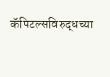कॅपिटल्सविरुद्धच्या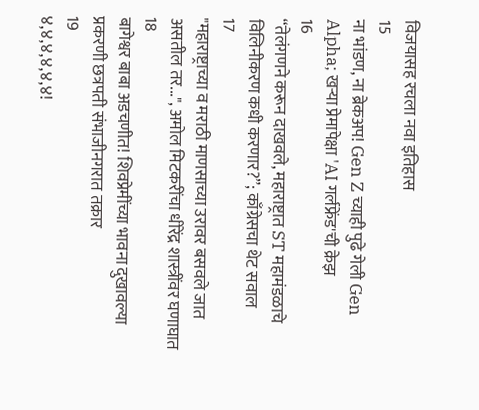विजयासह रचला नवा इतिहास
15
ना भांडण, ना ब्रेकअप! Gen Z च्याही पुढे गेली Gen Alpha; खऱ्या प्रेमापेक्षा 'AI गर्लफ्रेंड'ची क्रेझ
16
“तेलंगणने करून दाखवले, महाराष्ट्रात ST महामंडळाचे विलिनीकरण कधी करणार?”; काँग्रेसचा थेट सवाल
17
"महाराष्ट्राच्या व मराठी माणसाच्या उरावर बसवले जात असतील तर...", अमोल मिटकरींचा धीरेंद्र शास्त्रींवर घणाघात
18
बागेश्वर बाबा अडचणीत! शिवप्रेमींच्या भावना दुखावल्या प्रकरणी छत्रपती संभाजीनगरात तक्रार
19
४,४,४,४,४,४!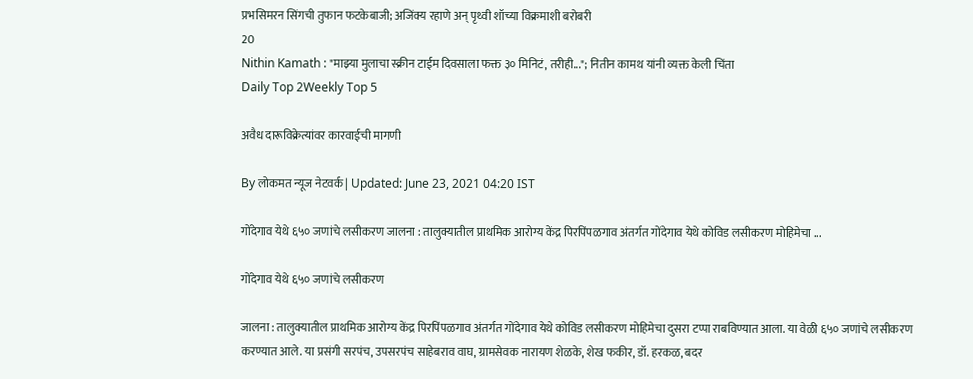प्रभसिमरन सिंगची तुफान फटकेबाजी; अजिंक्य रहाणे अन् पृथ्वी शॉच्या विक्रमाशी बरोबरी
20
Nithin Kamath : "माझ्या मुलाचा स्क्रीन टाईम दिवसाला फक्त ३० मिनिटं, तरीही..."; नितीन कामथ यांनी व्यक्त केली चिंता
Daily Top 2Weekly Top 5

अवैध दारूविक्रेत्यांवर कारवाईची मागणी

By लोकमत न्यूज नेटवर्क | Updated: June 23, 2021 04:20 IST

गोंदेगाव येथे ६५० जणांचे लसीकरण जालना : तालुक्यातील प्राथमिक आरोग्य केंद्र पिरपिंपळगाव अंतर्गत गोंदेगाव येथे कोविड लसीकरण मोहिमेचा ...

गोंदेगाव येथे ६५० जणांचे लसीकरण

जालना : तालुक्यातील प्राथमिक आरोग्य केंद्र पिरपिंपळगाव अंतर्गत गोंदेगाव येथे कोविड लसीकरण मोहिमेचा दुसरा टप्पा राबविण्यात आला. या वेळी ६५० जणांचे लसीकरण करण्यात आले. या प्रसंगी सरपंच, उपसरपंच साहेबराव वाघ, ग्रामसेवक नारायण शेळके, शेख फकीर, डॉ. हरकळ, बदर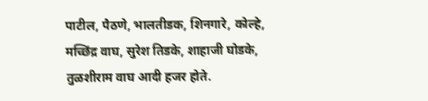पाटील, पैठणे, भालतीडक, शिनगारे, कोल्हे, मच्छिंद्र वाघ, सुरेश तिडके, शाहाजी घोडके, तुळशीराम वाघ आदी हजर होते.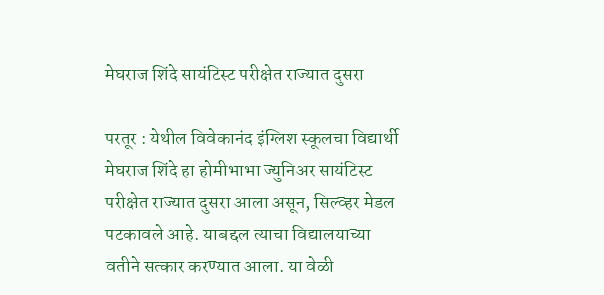मेघराज शिंदे सायंटिस्ट परीक्षेत राज्यात दुसरा

परतूर : येथील विवेकानंद इंग्लिश स्कूलचा विद्यार्थी मेघराज शिंदे हा होमीभाभा ज्युनिअर सायंटिस्ट परीक्षेत राज्यात दुसरा आला असून, सिल्व्हर मेडल पटकावले आहे. याबद्दल त्याचा विद्यालयाच्या वतीने सत्कार करण्यात आला. या वेळी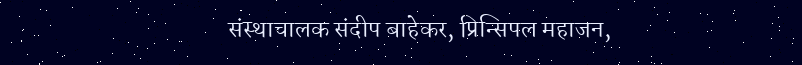संस्थाचालक संदीप बाहेकर, प्रिन्सिपल महाजन,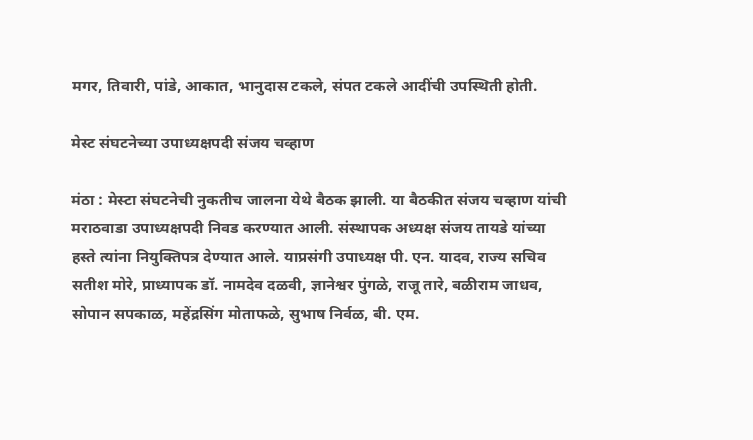मगर, तिवारी, पांडे, आकात, भानुदास टकले, संपत टकले आदींची उपस्थिती होती.

मेस्ट संघटनेच्या उपाध्यक्षपदी संजय चव्हाण

मंठा : मेस्टा संघटनेची नुकतीच जालना येथे बैठक झाली. या बैठकीत संजय चव्हाण यांची मराठवाडा उपाध्यक्षपदी निवड करण्यात आली. संस्थापक अध्यक्ष संजय तायडे यांच्या हस्ते त्यांना नियुक्तिपत्र देण्यात आले. याप्रसंगी उपाध्यक्ष पी. एन. यादव, राज्य सचिव सतीश मोरे, प्राध्यापक डॉ. नामदेव दळवी, ज्ञानेश्वर पुंगळे, राजू तारे, बळीराम जाधव, सोपान सपकाळ, महेंद्रसिंग मोताफळे, सुभाष निर्वळ, बी. एम.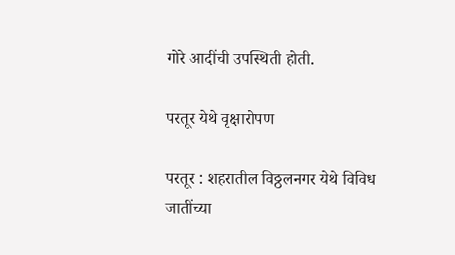गोरे आदींची उपस्थिती होती.

परतूर येथे वृक्षारोपण

परतूर : शहरातील विठ्ठलनगर येथे विविध जातींच्या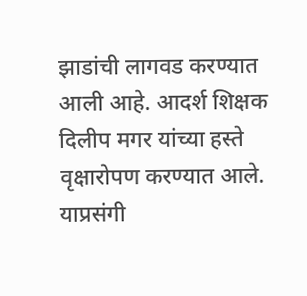झाडांची लागवड करण्यात आली आहे. आदर्श शिक्षक दिलीप मगर यांच्या हस्ते वृक्षारोपण करण्यात आले. याप्रसंगी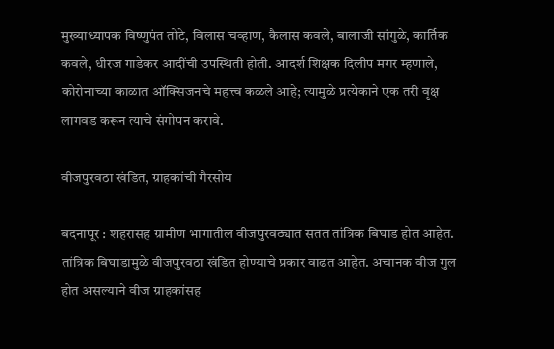मुख्याध्यापक विष्णुपंत तोटे, विलास चव्हाण, कैलास कवले, बालाजी सांगुळे, कार्तिक कवले, धीरज गाडेकर आदींची उपस्थिती होती. आदर्श शिक्षक दिलीप मगर म्हणाले, कोरोनाच्या काळात ऑक्सिजनचे महत्त्व कळले आहे; त्यामुळे प्रत्येकाने एक तरी वृक्ष लागवड करून त्याचे संगोपन करावे.

वीजपुरवठा खंडित, ग्राहकांची गैरसोय

बदनापूर : शहरासह ग्रामीण भागातील वीजपुरवठ्यात सतत तांत्रिक बिघाड होत आहेत. तांत्रिक बिघाडामुळे वीजपुरवठा खंडित होण्याचे प्रकार वाढत आहेत. अचानक वीज गुल होत असल्याने वीज ग्राहकांसह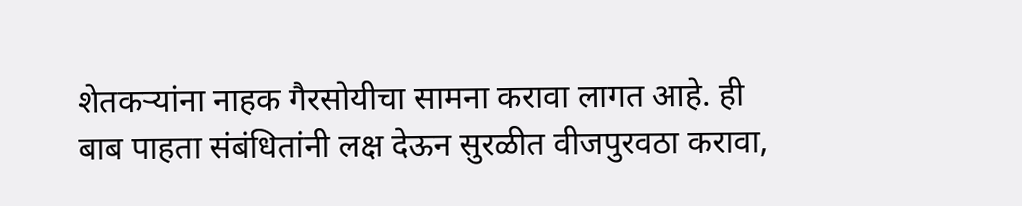शेतकऱ्यांना नाहक गैरसोयीचा सामना करावा लागत आहे. ही बाब पाहता संबंधितांनी लक्ष देऊन सुरळीत वीजपुरवठा करावा,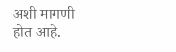अशी मागणी होत आहे.